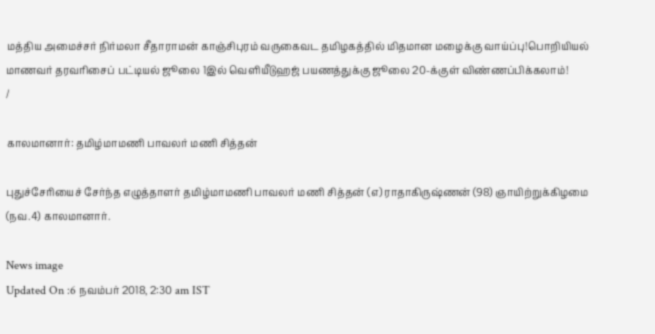மத்திய அமைச்சர் நிர்மலா சீதாராமன் காஞ்சிபுரம் வருகைவட தமிழகத்தில் மிதமான மழைக்கு வாய்ப்பு!பொறியியல் மாணவர் தரவரிசைப் பட்டியல் ஜூலை 1இல் வெளியீடுஹஜ் பயணத்துக்கு ஜூலை 20-க்குள் விண்ணப்பிக்கலாம்!
/

காலமானார்: தமிழ்மாமணி பாவலர் மணி சித்தன்

புதுச்சேரியைச் சேர்ந்த எழுத்தாளர் தமிழ்மாமணி பாவலர் மணி சித்தன் (எ) ராதாகிருஷ்ணன் (98) ஞாயிற்றுக்கிழமை (நவ.4) காலமானார்.

News image
Updated On :6 நவம்பர் 2018, 2:30 am IST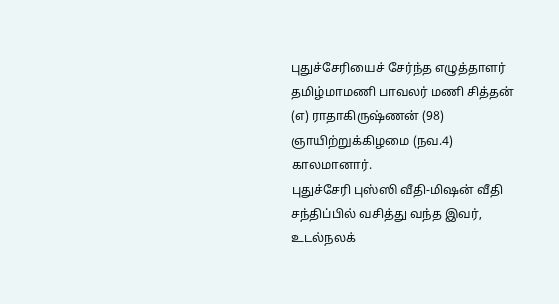புதுச்சேரியைச் சேர்ந்த எழுத்தாளர் தமிழ்மாமணி பாவலர் மணி சித்தன் (எ) ராதாகிருஷ்ணன் (98) ஞாயிற்றுக்கிழமை (நவ.4) காலமானார்.
புதுச்சேரி புஸ்ஸி வீதி-மிஷன் வீதி சந்திப்பில் வசித்து வந்த இவர், உடல்நலக்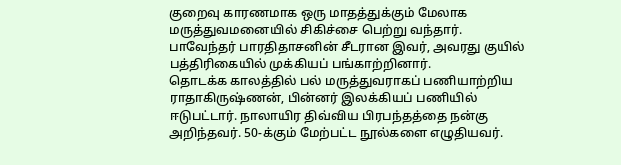குறைவு காரணமாக ஒரு மாதத்துக்கும் மேலாக மருத்துவமனையில் சிகிச்சை பெற்று வந்தார்.
பாவேந்தர் பாரதிதாசனின் சீடரான இவர், அவரது குயில் பத்திரிகையில் முக்கியப் பங்காற்றினார்.
தொடக்க காலத்தில் பல் மருத்துவராகப் பணியாற்றிய ராதாகிருஷ்ணன், பின்னர் இலக்கியப் பணியில் ஈடுபட்டார். நாலாயிர திவ்விய பிரபந்தத்தை நன்கு அறிந்தவர். 50-க்கும் மேற்பட்ட நூல்களை எழுதியவர்.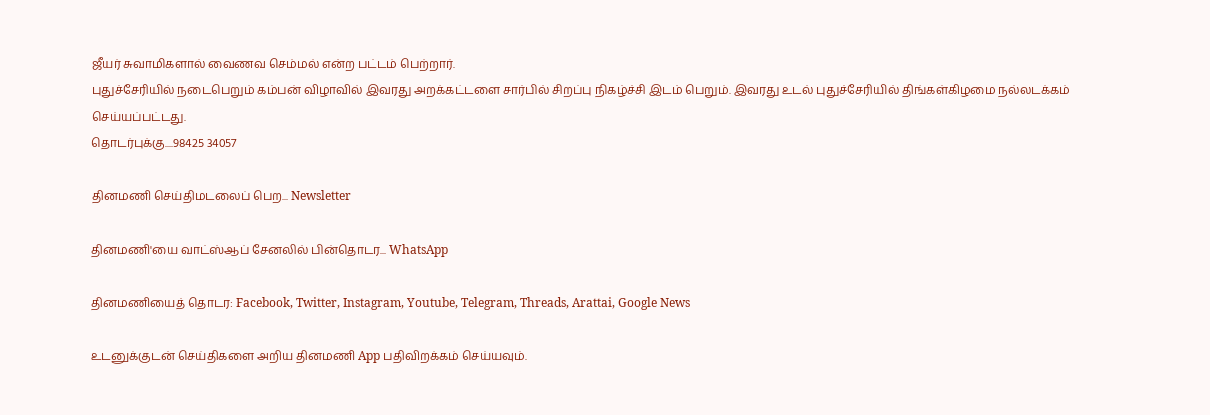ஜீயர் சுவாமிகளால் வைணவ செம்மல் என்ற பட்டம் பெற்றார்.
புதுச்சேரியில் நடைபெறும் கம்பன் விழாவில் இவரது அறக்கட்டளை சார்பில் சிறப்பு நிகழ்ச்சி இடம் பெறும். இவரது உடல் புதுச்சேரியில் திங்கள்கிழமை நல்லடக்கம் செய்யப்பட்டது.
தொடர்புக்கு....98425 34057

தினமணி செய்திமடலைப் பெற... Newsletter

தினமணி'யை வாட்ஸ்ஆப் சேனலில் பின்தொடர... WhatsApp

தினமணியைத் தொடர: Facebook, Twitter, Instagram, Youtube, Telegram, Threads, Arattai, Google News

உடனுக்குடன் செய்திகளை அறிய தினமணி App பதிவிறக்கம் செய்யவும்.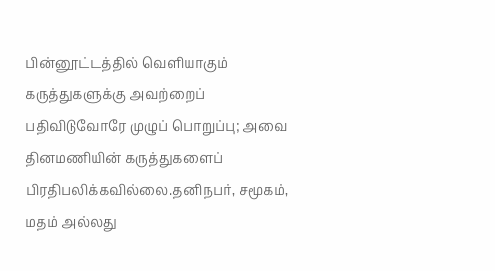பின்னூட்டத்தில் வெளியாகும் கருத்துகளுக்கு அவற்றைப் பதிவிடுவோரே முழுப் பொறுப்பு; அவை தினமணியின் கருத்துகளைப் பிரதிபலிக்கவில்லை.தனிநபர், சமூகம், மதம் அல்லது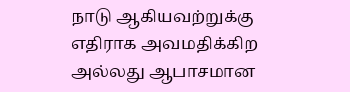நாடு ஆகியவற்றுக்கு எதிராக அவமதிக்கிற அல்லது ஆபாசமான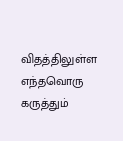விதத்திலுள்ள எந்தவொரு கருத்தும்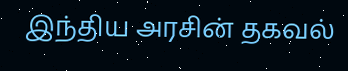இந்திய அரசின் தகவல்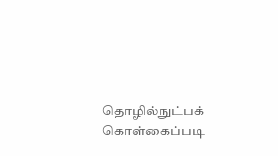தொழில்நுட்பக் கொள்கைப்படி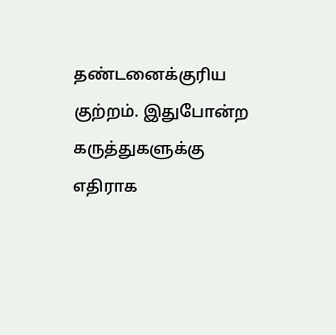தண்டனைக்குரிய குற்றம். இதுபோன்ற கருத்துகளுக்கு எதிராக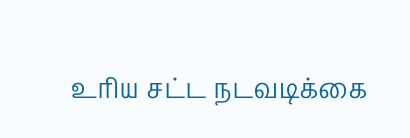உரிய சட்ட நடவடிக்கை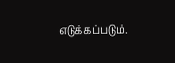எடுக்கப்படும்.